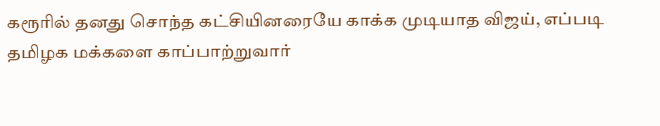கரூரில் தனது சொந்த கட்சியினரையே காக்க முடியாத விஜய், எப்படி தமிழக மக்களை காப்பாற்றுவார்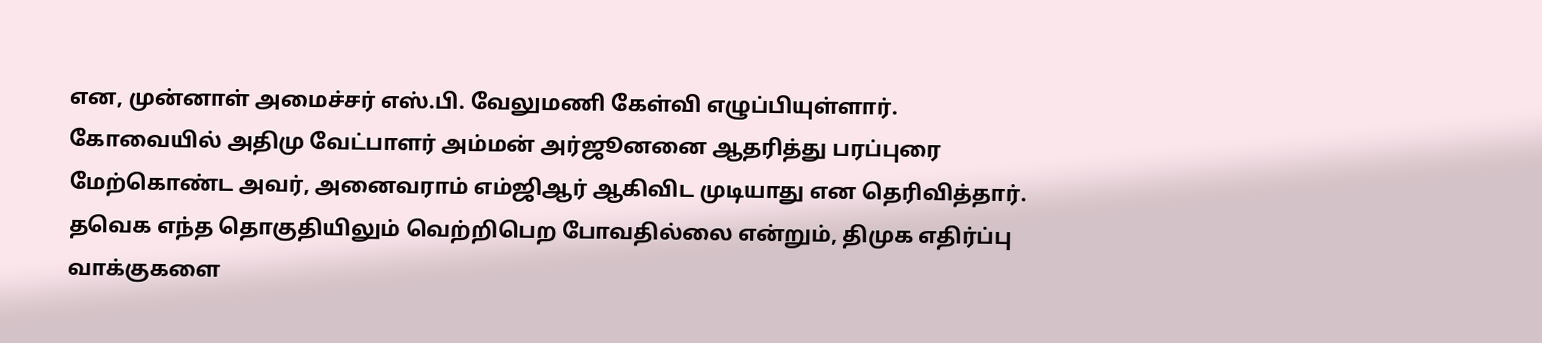என, முன்னாள் அமைச்சர் எஸ்.பி. வேலுமணி கேள்வி எழுப்பியுள்ளார்.
கோவையில் அதிமு வேட்பாளர் அம்மன் அர்ஜூனனை ஆதரித்து பரப்புரை மேற்கொண்ட அவர், அனைவராம் எம்ஜிஆர் ஆகிவிட முடியாது என தெரிவித்தார்.
தவெக எந்த தொகுதியிலும் வெற்றிபெற போவதில்லை என்றும், திமுக எதிர்ப்பு வாக்குகளை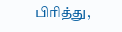பிரித்து,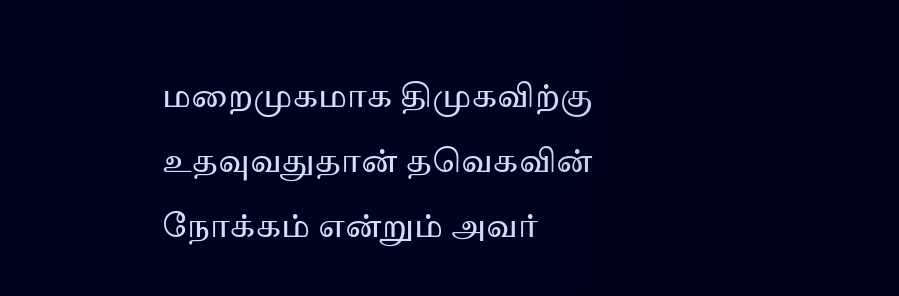மறைமுகமாக திமுகவிற்கு உதவுவதுதான் தவெகவின் நோக்கம் என்றும் அவர்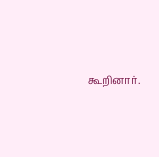கூறினார்.